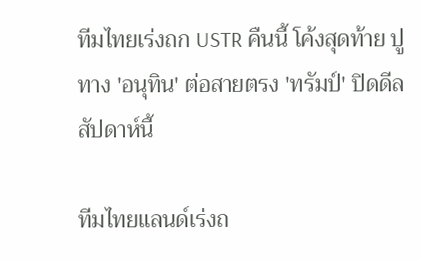ทีมไทยเร่งถก USTR คืนนี้ โค้งสุดท้าย ปูทาง 'อนุทิน' ต่อสายตรง 'ทรัมป์' ปิดดีลสัปดาห์นี้

ทีมไทยแลนด์เร่งถ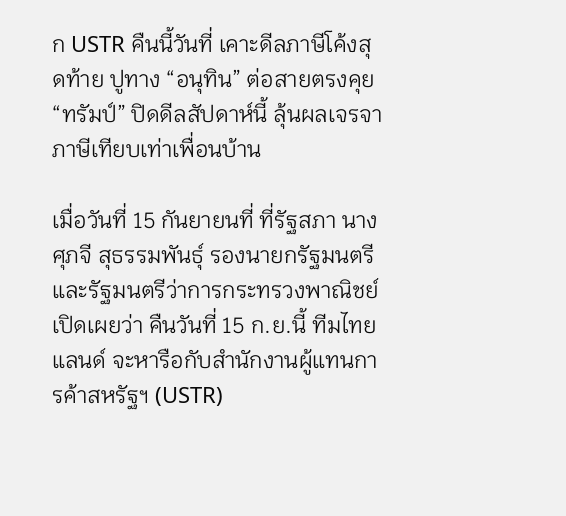ก USTR คืนนี้วันที่ เคาะดีลภาษีโค้งสุดท้าย ปูทาง “อนุทิน” ต่อสายตรงคุย “ทรัมป์” ปิดดีลสัปดาห์นี้ ลุ้นผลเจรจาภาษีเทียบเท่าเพื่อนบ้าน

เมื่อวันที่ 15 กันยายนที่ ที่รัฐสภา นางศุภจี สุธรรมพันธุ์ รองนายกรัฐมนตรีและรัฐมนตรีว่าการกระทรวงพาณิชย์ เปิดเผยว่า คืนวันที่ 15 ก.ย.นี้ ทีมไทยแลนด์ จะหารือกับสำนักงานผู้แทนการค้าสหรัฐฯ (USTR)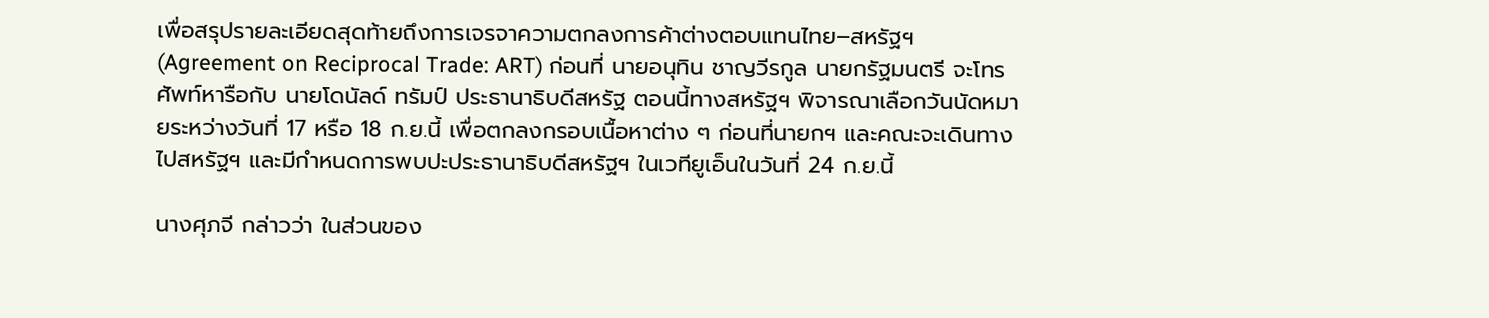เพื่อสรุปรายละเอียดสุดท้ายถึงการเจรจาความตกลงการค้าต่างตอบแทนไทย–สหรัฐฯ (Agreement on Reciprocal Trade: ART) ก่อนที่ นายอนุทิน ชาญวีรกูล นายกรัฐมนตรี จะโทรศัพท์หารือกับ นายโดนัลด์ ทรัมป์ ประธานาธิบดีสหรัฐ ตอนนี้ทางสหรัฐฯ พิจารณาเลือกวันนัดหมายระหว่างวันที่ 17 หรือ 18 ก.ย.นี้ เพื่อตกลงกรอบเนื้อหาต่าง ๆ ก่อนที่นายกฯ และคณะจะเดินทางไปสหรัฐฯ และมีกำหนดการพบปะประธานาธิบดีสหรัฐฯ ในเวทียูเอ็นในวันที่ 24 ก.ย.นี้

นางศุภจี กล่าวว่า ในส่วนของ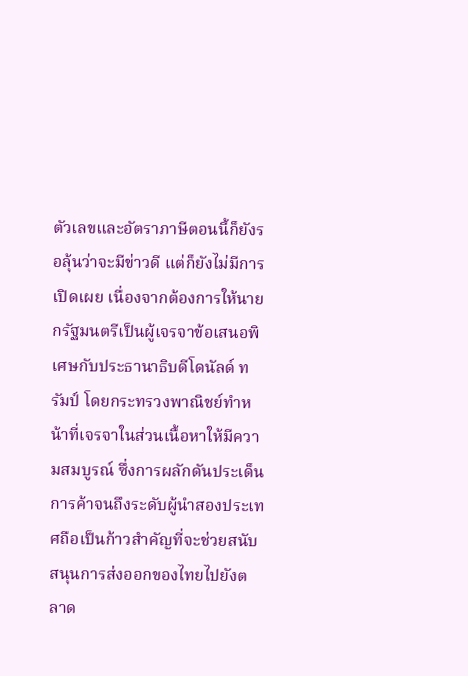ตัวเลขและอัตราภาษีตอนนี้ก็ยังรอลุ้นว่าจะมีข่าวดี แต่ก็ยังไม่มีการเปิดเผย เนื่องจากต้องการให้นายกรัฐมนตรีเป็นผู้เจรจาข้อเสนอพิเศษกับประธานาธิบดีโดนัลด์ ทรัมป์ โดยกระทรวงพาณิชย์ทำหน้าที่เจรจาในส่วนเนื้อหาให้มีความสมบูรณ์ ซึ่งการผลักดันประเด็นการค้าจนถึงระดับผู้นำสองประเทศถือเป็นก้าวสำคัญที่จะช่วยสนับสนุนการส่งออกของไทยไปยังตลาด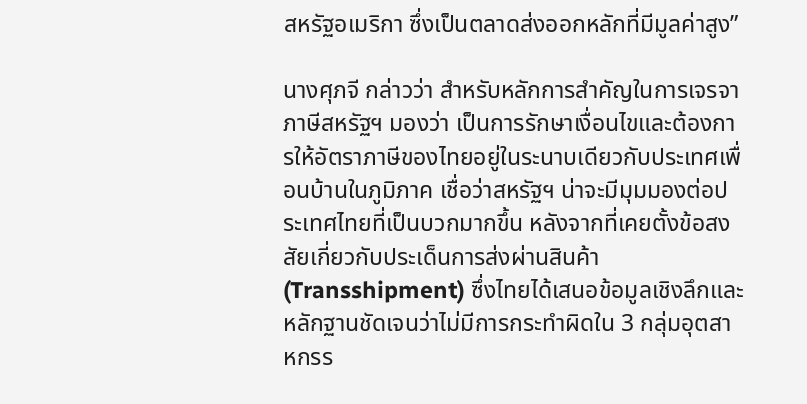สหรัฐอเมริกา ซึ่งเป็นตลาดส่งออกหลักที่มีมูลค่าสูง”

นางศุภจี กล่าวว่า สำหรับหลักการสำคัญในการเจรจาภาษีสหรัฐฯ มองว่า เป็นการรักษาเงื่อนไขและต้องการให้อัตราภาษีของไทยอยู่ในระนาบเดียวกับประเทศเพื่อนบ้านในภูมิภาค เชื่อว่าสหรัฐฯ น่าจะมีมุมมองต่อประเทศไทยที่เป็นบวกมากขึ้น หลังจากที่เคยตั้งข้อสงสัยเกี่ยวกับประเด็นการส่งผ่านสินค้า (Transshipment) ซึ่งไทยได้เสนอข้อมูลเชิงลึกและหลักฐานชัดเจนว่าไม่มีการกระทำผิดใน 3 กลุ่มอุตสาหกรร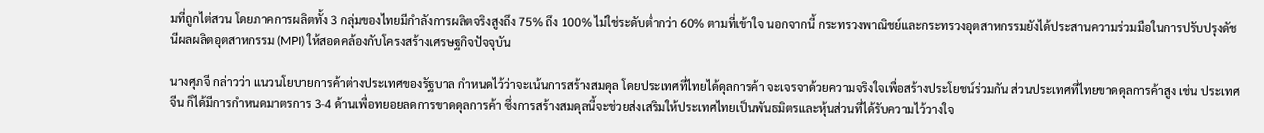มที่ถูกไต่สวน โดยภาคการผลิตทั้ง 3 กลุ่มของไทยมีกำลังการผลิตจริงสูงถึง 75% ถึง 100% ไม่ใช่ระดับต่ำกว่า 60% ตามที่เข้าใจ นอกจากนี้ กระทรวงพาณิชย์และกระทรวงอุตสาหกรรมยังได้ประสานความร่วมมือในการปรับปรุงดัชนีผลผลิตอุตสาหกรรม (MPI) ให้สอดคล้องกับโครงสร้างเศรษฐกิจปัจจุบัน

นางศุภจี กล่าวว่า แนวนโยบายการค้าต่างประเทศของรัฐบาล กำหนดไว้ว่าจะเน้นการสร้างสมดุล โดยประเทศที่ไทยได้ดุลการค้า จะเจรจาด้วยความจริงใจเพื่อสร้างประโยชน์ร่วมกัน ส่วนประเทศที่ไทยขาดดุลการค้าสูง เช่น ประเทศจีน ก็ได้มีการกำหนดมาตรการ 3-4 ด้านเพื่อทยอยลดการขาดดุลการค้า ซึ่งการสร้างสมดุลนี้จะช่วยส่งเสริมให้ประเทศไทยเป็นพันธมิตรและหุ้นส่วนที่ได้รับความไว้วางใจ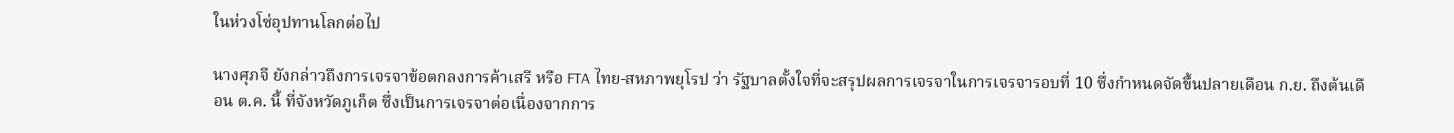ในห่วงโซ่อุปทานโลกต่อไป

นางศุภจี ยังกล่าวถึงการเจรจาข้อตกลงการค้าเสรี หรือ FTA ไทย-สหภาพยุโรป ว่า รัฐบาลตั้งใจที่จะสรุปผลการเจรจาในการเจรจารอบที่ 10 ซึ่งกำหนดจัดขึ้นปลายเดือน ก.ย. ถึงต้นเดือน ต.ค. นี้ ที่จังหวัดภูเก็ต ซึ่งเป็นการเจรจาต่อเนื่องจากการ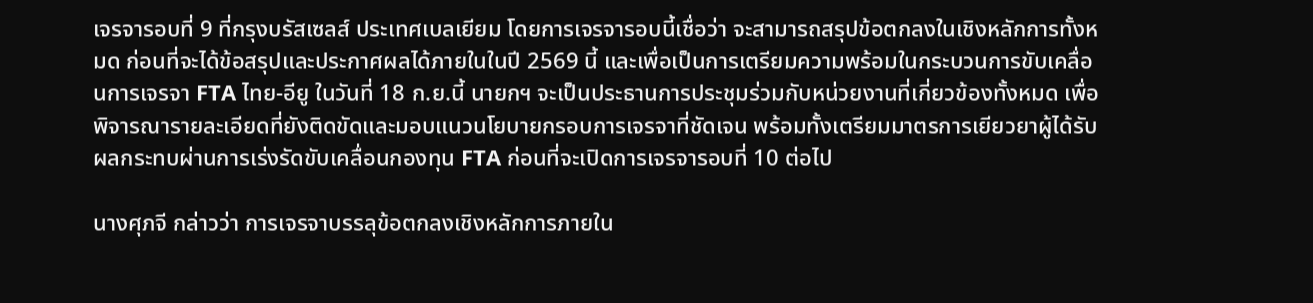เจรจารอบที่ 9 ที่กรุงบรัสเซลส์ ประเทศเบลเยียม โดยการเจรจารอบนี้เชื่อว่า จะสามารถสรุปข้อตกลงในเชิงหลักการทั้งหมด ก่อนที่จะได้ข้อสรุปและประกาศผลได้ภายในในปี 2569 นี้ และเพื่อเป็นการเตรียมความพร้อมในกระบวนการขับเคลื่อนการเจรจา FTA ไทย-อียู ในวันที่ 18 ก.ย.นี้ นายกฯ จะเป็นประธานการประชุมร่วมกับหน่วยงานที่เกี่ยวข้องทั้งหมด เพื่อพิจารณารายละเอียดที่ยังติดขัดและมอบแนวนโยบายกรอบการเจรจาที่ชัดเจน พร้อมทั้งเตรียมมาตรการเยียวยาผู้ได้รับผลกระทบผ่านการเร่งรัดขับเคลื่อนกองทุน FTA ก่อนที่จะเปิดการเจรจารอบที่ 10 ต่อไป

นางศุภจี กล่าวว่า การเจรจาบรรลุข้อตกลงเชิงหลักการภายใน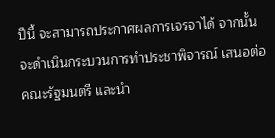ปีนี้ จะสามารถประกาศผลการเจรจาได้ จากนั้นจะดำเนินกระบวนการทำประชาพิจารณ์ เสนอต่อคณะรัฐมนตรี และนำ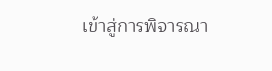เข้าสู่การพิจารณา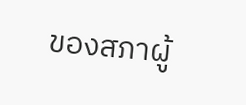ของสภาผู้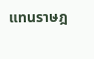แทนราษฎ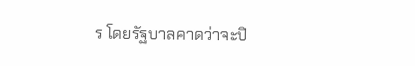ร โดยรัฐบาลคาดว่าจะปิ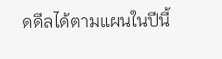ดดีลได้ตามแผนในปีนี้